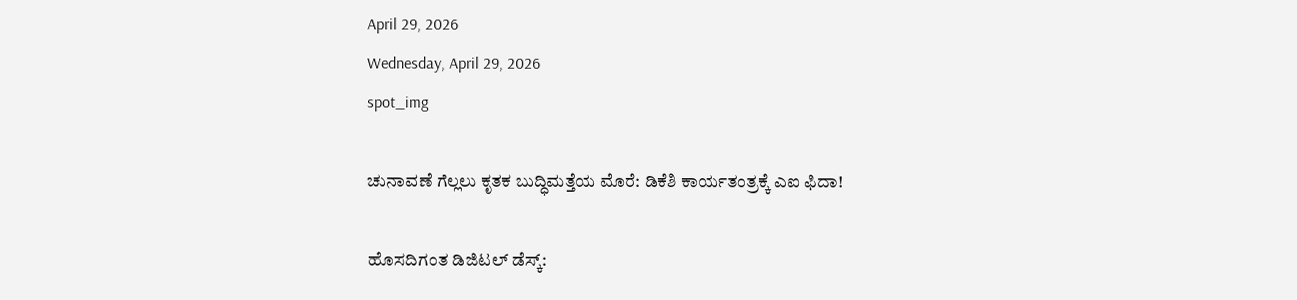April 29, 2026
Wednesday, April 29, 2026
spot_img

ಚುನಾವಣೆ ಗೆಲ್ಲಲು ಕೃತಕ ಬುದ್ಧಿಮತ್ತೆಯ ಮೊರೆ: ಡಿಕೆಶಿ ಕಾರ್ಯತಂತ್ರಕ್ಕೆ ಎಐ ಫಿದಾ!

ಹೊಸದಿಗಂತ ಡಿಜಿಟಲ್ ಡೆಸ್ಕ್: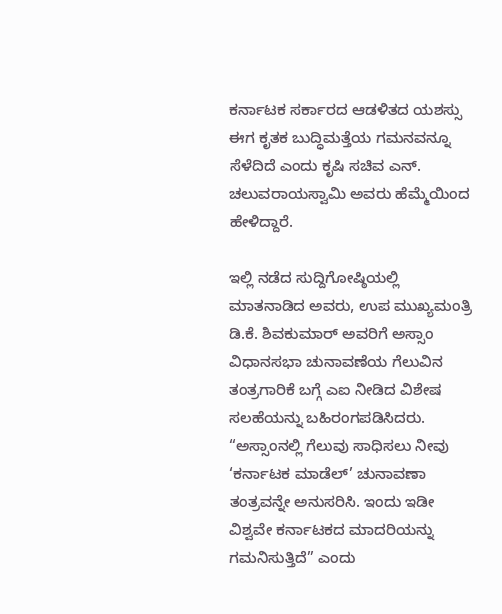ಕರ್ನಾಟಕ ಸರ್ಕಾರದ ಆಡಳಿತದ ಯಶಸ್ಸು ಈಗ ಕೃತಕ ಬುದ್ಧಿಮತ್ತೆಯ ಗಮನವನ್ನೂ ಸೆಳೆದಿದೆ ಎಂದು ಕೃಷಿ ಸಚಿವ ಎನ್. ಚಲುವರಾಯಸ್ವಾಮಿ ಅವರು ಹೆಮ್ಮೆಯಿಂದ ಹೇಳಿದ್ದಾರೆ.

ಇಲ್ಲಿ ನಡೆದ ಸುದ್ದಿಗೋಷ್ಠಿಯಲ್ಲಿ ಮಾತನಾಡಿದ ಅವರು, ಉಪ ಮುಖ್ಯಮಂತ್ರಿ ಡಿ.ಕೆ. ಶಿವಕುಮಾರ್ ಅವರಿಗೆ ಅಸ್ಸಾಂ ವಿಧಾನಸಭಾ ಚುನಾವಣೆಯ ಗೆಲುವಿನ ತಂತ್ರಗಾರಿಕೆ ಬಗ್ಗೆ ಎಐ ನೀಡಿದ ವಿಶೇಷ ಸಲಹೆಯನ್ನು ಬಹಿರಂಗಪಡಿಸಿದರು. “ಅಸ್ಸಾಂನಲ್ಲಿ ಗೆಲುವು ಸಾಧಿಸಲು ನೀವು ‘ಕರ್ನಾಟಕ ಮಾಡೆಲ್’ ಚುನಾವಣಾ ತಂತ್ರವನ್ನೇ ಅನುಸರಿಸಿ. ಇಂದು ಇಡೀ ವಿಶ್ವವೇ ಕರ್ನಾಟಕದ ಮಾದರಿಯನ್ನು ಗಮನಿಸುತ್ತಿದೆ” ಎಂದು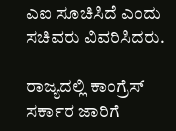ಎಐ ಸೂಚಿಸಿದೆ ಎಂದು ಸಚಿವರು ವಿವರಿಸಿದರು.

ರಾಜ್ಯದಲ್ಲಿ ಕಾಂಗ್ರೆಸ್ ಸರ್ಕಾರ ಜಾರಿಗೆ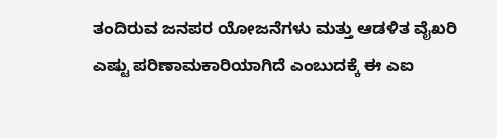ತಂದಿರುವ ಜನಪರ ಯೋಜನೆಗಳು ಮತ್ತು ಆಡಳಿತ ವೈಖರಿ ಎಷ್ಟು ಪರಿಣಾಮಕಾರಿಯಾಗಿದೆ ಎಂಬುದಕ್ಕೆ ಈ ಎಐ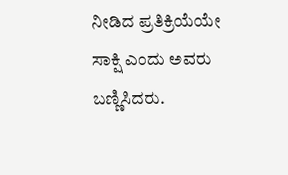ನೀಡಿದ ಪ್ರತಿಕ್ರಿಯೆಯೇ ಸಾಕ್ಷಿ ಎಂದು ಅವರು ಬಣ್ಣಿಸಿದರು.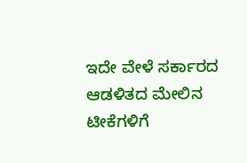ಇದೇ ವೇಳೆ ಸರ್ಕಾರದ ಆಡಳಿತದ ಮೇಲಿನ ಟೀಕೆಗಳಿಗೆ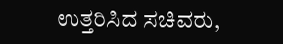ಉತ್ತರಿಸಿದ ಸಚಿವರು,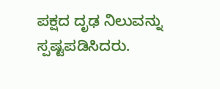ಪಕ್ಷದ ದೃಢ ನಿಲುವನ್ನು ಸ್ಪಷ್ಟಪಡಿಸಿದರು.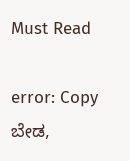Must Read

error: Copy ಬೇಡ,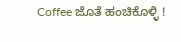Coffee ಜೊತೆ ಹಂಚಿಕೊಳ್ಳಿ !